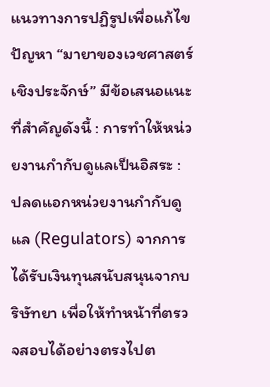แนวทางการปฏิรูปเพื่อแก้ไขปัญหา “มายาของเวชศาสตร์เชิงประจักษ์” มีข้อเสนอแนะที่สำคัญดังนี้ : การทำให้หน่วยงานกำกับดูแลเป็นอิสระ : ปลดแอกหน่วยงานกำกับดูแล (Regulators) จากการได้รับเงินทุนสนับสนุนจากบริษัทยา เพื่อให้ทำหน้าที่ตรวจสอบได้อย่างตรงไปต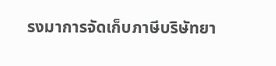รงมาการจัดเก็บภาษีบริษัทยา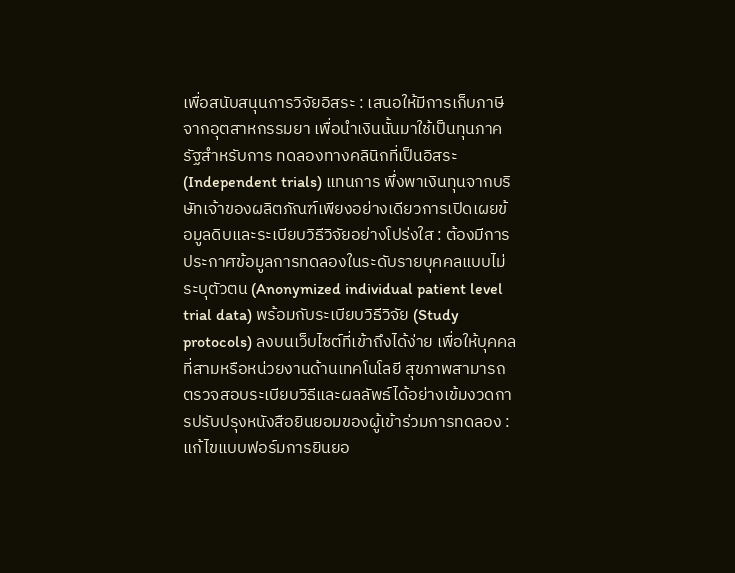เพื่อสนับสนุนการวิจัยอิสระ : เสนอให้มีการเก็บภาษีจากอุตสาหกรรมยา เพื่อนำเงินนั้นมาใช้เป็นทุนภาครัฐสำหรับการ ทดลองทางคลินิกที่เป็นอิสระ (Independent trials) แทนการ พึ่งพาเงินทุนจากบริษัทเจ้าของผลิตภัณฑ์เพียงอย่างเดียวการเปิดเผยข้อมูลดิบและระเบียบวิธีวิจัยอย่างโปร่งใส : ต้องมีการประกาศข้อมูลการทดลองในระดับรายบุคคลแบบไม่ระบุตัวตน (Anonymized individual patient level trial data) พร้อมกับระเบียบวิธีวิจัย (Study protocols) ลงบนเว็บไซต์ที่เข้าถึงได้ง่าย เพื่อให้บุคคลที่สามหรือหน่วยงานด้านเทคโนโลยี สุขภาพสามารถ ตรวจสอบระเบียบวิธีและผลลัพธ์ได้อย่างเข้มงวดการปรับปรุงหนังสือยินยอมของผู้เข้าร่วมการทดลอง : แก้ไขแบบฟอร์มการยินยอ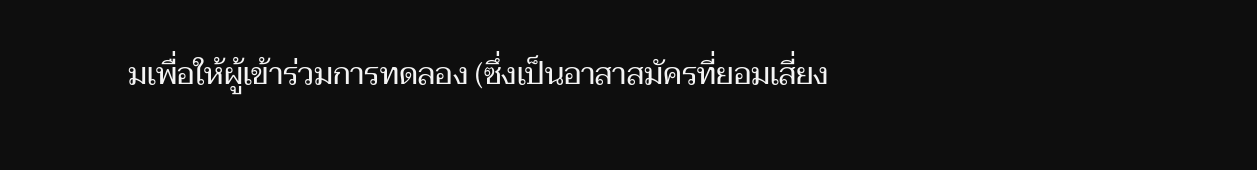มเพื่อให้ผู้เข้าร่วมการทดลอง (ซึ่งเป็นอาสาสมัครที่ยอมเสี่ยง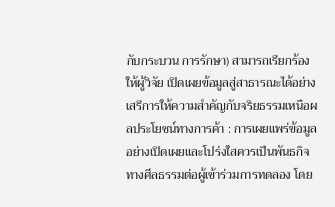กับกระบวน การรักษา) สามารถเรียกร้องให้ผู้วิจัย เปิดเผยข้อมูลสู่สาธารณะได้อย่างเสรีการให้ความสำคัญกับจริยธรรมเหนือผลประโยชน์ทางการค้า : การเผยแพร่ข้อมูลอย่างเปิดเผยและโปร่งใสควรเป็นพันธกิจทางศีลธรรมต่อผู้เข้าร่วมการทดลอง โดย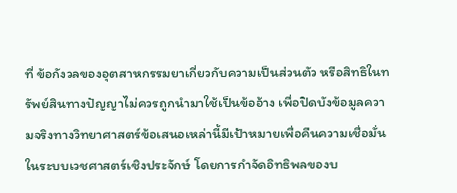ที่ ข้อกังวลของอุตสาหกรรมยาเกี่ยวกับความเป็นส่วนตัว หรือสิทธิในทรัพย์สินทางปัญญาไม่ควรถูกนำมาใช้เป็นข้ออ้าง เพื่อปิดบังข้อมูลความจริงทางวิทยาศาสตร์ข้อเสนอเหล่านี้มีเป้าหมายเพื่อคืนความเชื่อมั่นในระบบเวชศาสตร์เชิงประจักษ์ โดยการกำจัดอิทธิพลของบ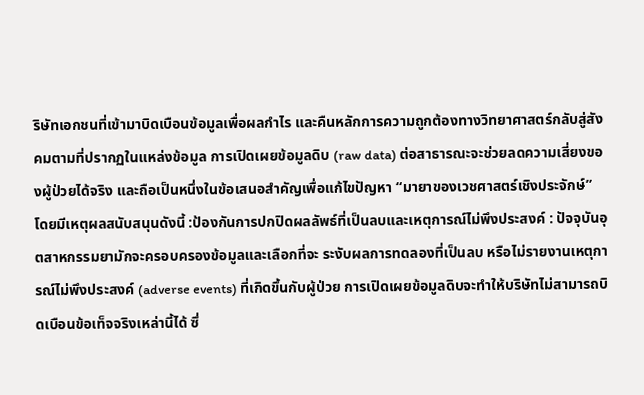ริษัทเอกชนที่เข้ามาบิดเบือนข้อมูลเพื่อผลกำไร และคืนหลักการความถูกต้องทางวิทยาศาสตร์กลับสู่สังคมตามที่ปรากฏในแหล่งข้อมูล การเปิดเผยข้อมูลดิบ (raw data) ต่อสาธารณะจะช่วยลดความเสี่ยงของผู้ป่วยได้จริง และถือเป็นหนึ่งในข้อเสนอสำคัญเพื่อแก้ไขปัญหา “มายาของเวชศาสตร์เชิงประจักษ์” โดยมีเหตุผลสนับสนุนดังนี้ :ป้องกันการปกปิดผลลัพธ์ที่เป็นลบและเหตุการณ์ไม่พึงประสงค์ : ปัจจุบันอุตสาหกรรมยามักจะครอบครองข้อมูลและเลือกที่จะ ระงับผลการทดลองที่เป็นลบ หรือไม่รายงานเหตุการณ์ไม่พึงประสงค์ (adverse events) ที่เกิดขึ้นกับผู้ป่วย การเปิดเผยข้อมูลดิบจะทำให้บริษัทไม่สามารถบิดเบือนข้อเท็จจริงเหล่านี้ได้ ซึ่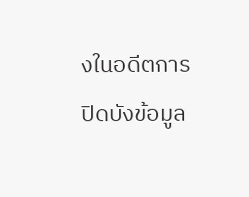งในอดีตการปิดบังข้อมูล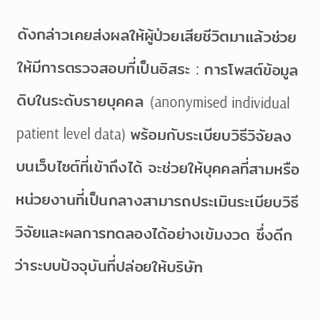ดังกล่าวเคยส่งผลให้ผู้ป่วยเสียชีวิตมาแล้วช่วยให้มีการตรวจสอบที่เป็นอิสระ : การโพสต์ข้อมูลดิบในระดับรายบุคคล (anonymised individual patient level data) พร้อมกับระเบียบวิธีวิจัยลงบนเว็บไซต์ที่เข้าถึงได้ จะช่วยให้บุคคลที่สามหรือหน่วยงานที่เป็นกลางสามารถประเมินระเบียบวิธีวิจัยและผลการทดลองได้อย่างเข้มงวด ซึ่งดีกว่าระบบปัจจุบันที่ปล่อยให้บริษัท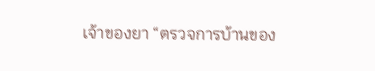เจ้าของยา “ตรวจการบ้านของ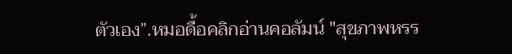ตัวเอง”.หมอดื้อคลิกอ่านคอลัมน์ "สุขภาพหรร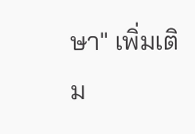ษา" เพิ่มเติม